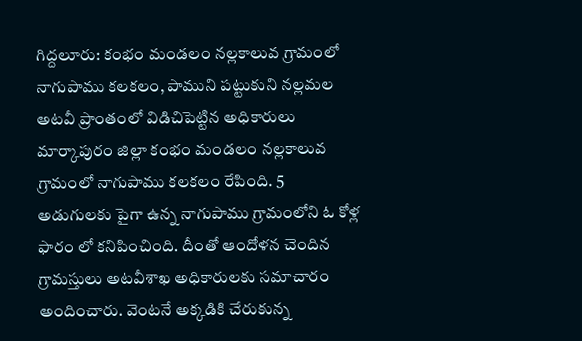గిద్దలూరు: కంభం మండలం నల్లకాలువ గ్రామంలో నాగుపాము కలకలం, పాముని పట్టుకుని నల్లమల అటవీ ప్రాంతంలో విడిచిపెట్టిన అధికారులు
మార్కాపురం జిల్లా కంభం మండలం నల్లకాలువ గ్రామంలో నాగుపాము కలకలం రేపింది. 5 అడుగులకు పైగా ఉన్న నాగుపాము గ్రామంలోని ఓ కోళ్ల ఫారం లో కనిపించింది. దీంతో ఆందోళన చెందిన గ్రామస్తులు అటవీశాఖ అధికారులకు సమాచారం అందించారు. వెంటనే అక్కడికి చేరుకున్న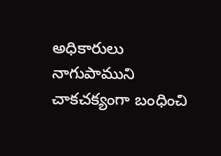అధికారులు నాగుపాముని చాకచక్యంగా బంధించి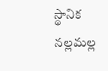స్థానిక నల్లమల్ల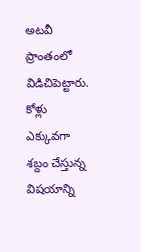అటవీ ప్రాంతంలో విడిచిపెట్టారు. కోళ్లు ఎక్కువగా శబ్దం చేస్తున్న విషయాన్ని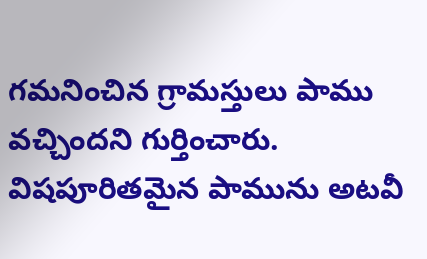గమనించిన గ్రామస్తులు పాము వచ్చిందని గుర్తించారు. విషపూరితమైన పామును అటవీ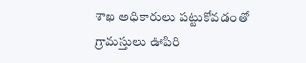శాఖ అధికారులు పట్టుకోవడంతో గ్రామస్తులు ఊపిరి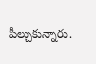పీల్చుకున్నారు.